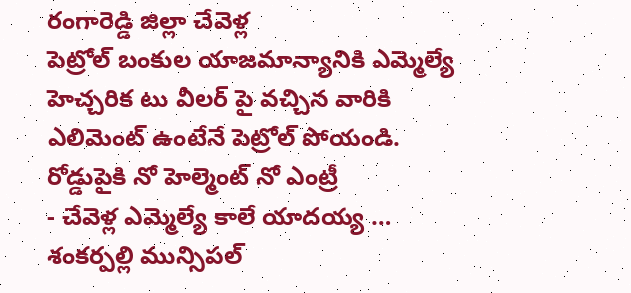రంగారెడ్డి జిల్లా చేవెళ్ల
పెట్రోల్ బంకుల యాజమాన్యానికి ఎమ్మెల్యే హెచ్చరిక టు వీలర్ పై వచ్చిన వారికి ఎలిమెంట్ ఉంటేనే పెట్రోల్ పోయండి.
రోడ్డుపైకి నో హెల్మెంట్ నో ఎంట్రీ
- చేవెళ్ల ఎమ్మెల్యే కాలే యాదయ్య …
శంకర్పల్లి మున్సిపల్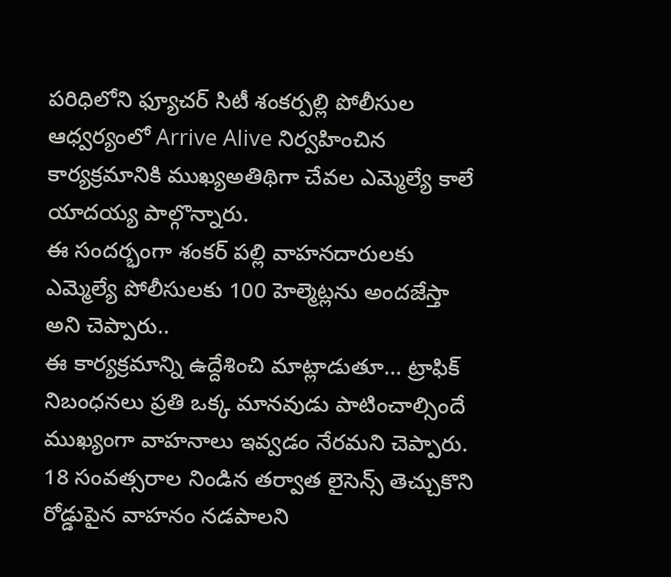పరిధిలోని ఫ్యూచర్ సిటీ శంకర్పల్లి పోలీసుల ఆధ్వర్యంలో Arrive Alive నిర్వహించిన కార్యక్రమానికి ముఖ్యఅతిథిగా చేవల ఎమ్మెల్యే కాలే యాదయ్య పాల్గొన్నారు.
ఈ సందర్భంగా శంకర్ పల్లి వాహనదారులకు ఎమ్మెల్యే పోలీసులకు 100 హెల్మెట్లను అందజేస్తా అని చెప్పారు..
ఈ కార్యక్రమాన్ని ఉద్దేశించి మాట్లాడుతూ… ట్రాఫిక్ నిబంధనలు ప్రతి ఒక్క మానవుడు పాటించాల్సిందే ముఖ్యంగా వాహనాలు ఇవ్వడం నేరమని చెప్పారు. 18 సంవత్సరాల నిండిన తర్వాత లైసెన్స్ తెచ్చుకొని రోడ్డుపైన వాహనం నడపాలని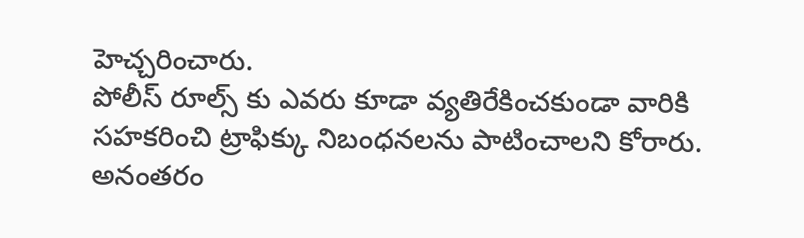హెచ్చరించారు.
పోలీస్ రూల్స్ కు ఎవరు కూడా వ్యతిరేకించకుండా వారికి సహకరించి ట్రాఫిక్కు నిబంధనలను పాటించాలని కోరారు.
అనంతరం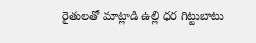రైతులతో మాట్లాడి ఉల్లి ధర గిట్టుబాటు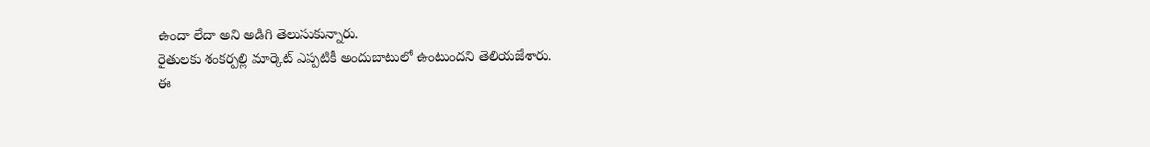ఉందా లేదా అని అడిగి తెలుసుకున్నారు.
రైతులకు శంకర్పల్లి మార్కెట్ ఎప్పటికీ అందుబాటులో ఉంటుందని తెలియజేశారు.
ఈ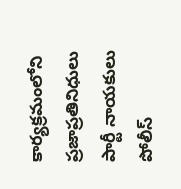కార్యక్రమంలోని ప్రజాప్రతినిధులు పార్టీ నాయకులు పోలీస్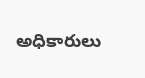అధికారులు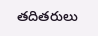తదితరులు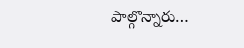పాల్గొన్నారు…